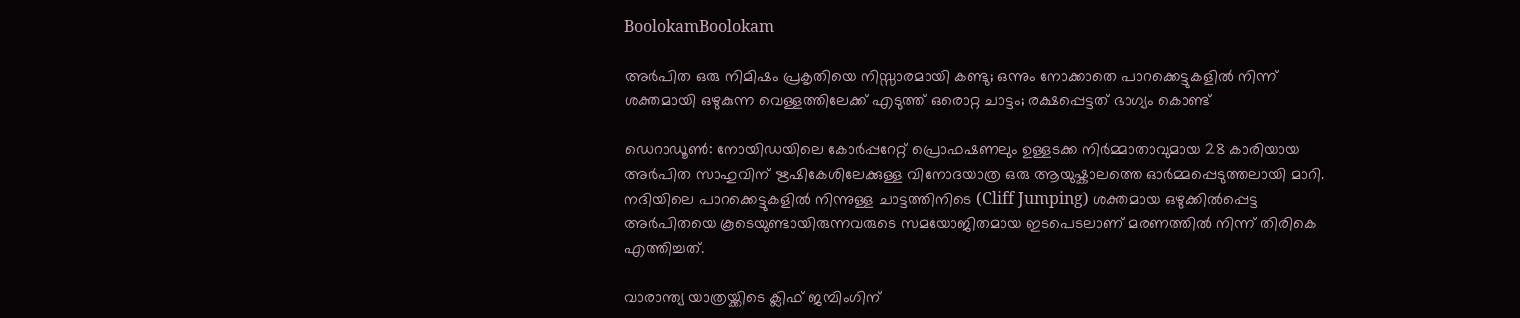BoolokamBoolokam

അർപിത ഒരു നിമിഷം പ്രകൃതിയെ നിസ്സാരമായി കണ്ടു; ഒന്നും നോക്കാതെ പാറക്കെട്ടുകളിൽ നിന്ന് ശക്തമായി ഒഴുകുന്ന വെള്ളത്തിലേക്ക് എടുത്ത് ഒരൊറ്റ ചാട്ടം; രക്ഷപ്പെട്ടത് ഭാഗ്യം കൊണ്ട്

ഡെറാഡൂൺ: നോയിഡയിലെ കോർപ്പറേറ്റ് പ്രൊഫഷണലും ഉള്ളടക്ക നിർമ്മാതാവുമായ 28 കാരിയായ അർപിത സാഹുവിന് ഋഷികേശിലേക്കുള്ള വിനോദയാത്ര ഒരു ആയുഷ്കാലത്തെ ഓർമ്മപ്പെടുത്തലായി മാറി. നദിയിലെ പാറക്കെട്ടുകളിൽ നിന്നുള്ള ചാട്ടത്തിനിടെ (Cliff Jumping) ശക്തമായ ഒഴുക്കിൽപ്പെട്ട അർപിതയെ കൂടെയുണ്ടായിരുന്നവരുടെ സമയോജിതമായ ഇടപെടലാണ് മരണത്തിൽ നിന്ന് തിരികെ എത്തിച്ചത്.

വാരാന്ത്യ യാത്രയ്ക്കിടെ ക്ലിഫ് ജമ്പിംഗിന്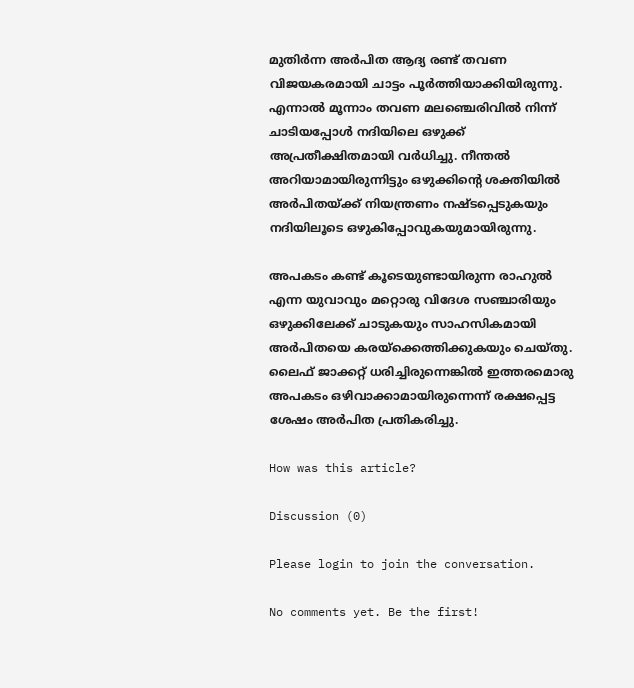മുതിർന്ന അർപിത ആദ്യ രണ്ട് തവണ വിജയകരമായി ചാട്ടം പൂർത്തിയാക്കിയിരുന്നു. എന്നാൽ മൂന്നാം തവണ മലഞ്ചെരിവിൽ നിന്ന് ചാടിയപ്പോൾ നദിയിലെ ഒഴുക്ക് അപ്രതീക്ഷിതമായി വർധിച്ചു. നീന്തൽ അറിയാമായിരുന്നിട്ടും ഒഴുക്കിന്റെ ശക്തിയിൽ അർപിതയ്ക്ക് നിയന്ത്രണം നഷ്ടപ്പെടുകയും നദിയിലൂടെ ഒഴുകിപ്പോവുകയുമായിരുന്നു.

അപകടം കണ്ട് കൂടെയുണ്ടായിരുന്ന രാഹുൽ എന്ന യുവാവും മറ്റൊരു വിദേശ സഞ്ചാരിയും ഒഴുക്കിലേക്ക് ചാടുകയും സാഹസികമായി അർപിതയെ കരയ്ക്കെത്തിക്കുകയും ചെയ്തു. ലൈഫ് ജാക്കറ്റ് ധരിച്ചിരുന്നെങ്കിൽ ഇത്തരമൊരു അപകടം ഒഴിവാക്കാമായിരുന്നെന്ന് രക്ഷപ്പെട്ട ശേഷം അർപിത പ്രതികരിച്ചു.

How was this article?

Discussion (0)

Please login to join the conversation.

No comments yet. Be the first!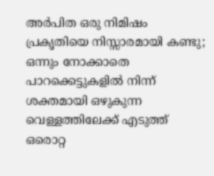അർപിത ഒരു നിമിഷം പ്രകൃതിയെ നിസ്സാരമായി കണ്ടു; ഒന്നും നോക്കാതെ പാറക്കെട്ടുകളിൽ നിന്ന് ശക്തമായി ഒഴുകുന്ന വെള്ളത്തിലേക്ക് എടുത്ത് ഒരൊറ്റ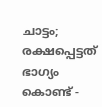ചാട്ടം; രക്ഷപ്പെട്ടത് ഭാഗ്യം കൊണ്ട് -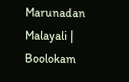Marunadan Malayali | Boolokam